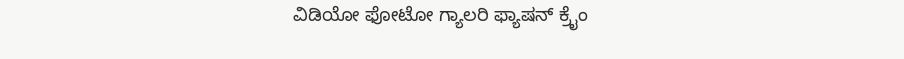ವಿಡಿಯೋ ಫೋಟೋ ಗ್ಯಾಲರಿ ಫ್ಯಾಷನ್ ಕ್ರೈಂ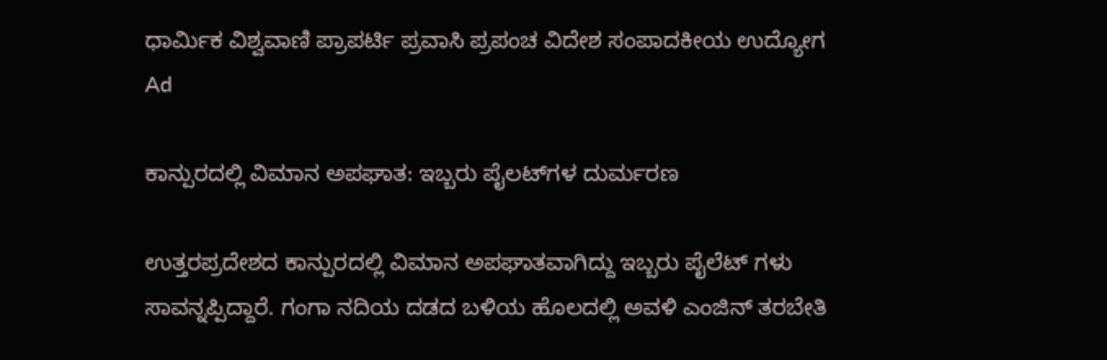ಧಾರ್ಮಿಕ ವಿಶ್ವವಾಣಿ ಪ್ರಾಪರ್ಟಿ ಪ್ರವಾಸಿ ಪ್ರಪಂಚ ವಿದೇಶ ಸಂಪಾದಕೀಯ ಉದ್ಯೋಗ
Ad

ಕಾನ್ಪುರದಲ್ಲಿ ವಿಮಾನ ಅಪಘಾತ: ಇಬ್ಬರು ಪೈಲಟ್‌ಗಳ ದುರ್ಮರಣ

ಉತ್ತರಪ್ರದೇಶದ ಕಾನ್ಪುರದಲ್ಲಿ ವಿಮಾನ ಅಪಘಾತವಾಗಿದ್ದು ಇಬ್ಬರು ಪೈಲೆಟ್ ಗಳು ಸಾವನ್ನಪ್ಪಿದ್ದಾರೆ. ಗಂಗಾ ನದಿಯ ದಡದ ಬಳಿಯ ಹೊಲದಲ್ಲಿ ಅವಳಿ ಎಂಜಿನ್ ತರಬೇತಿ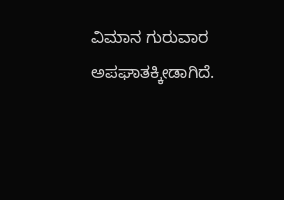ವಿಮಾನ ಗುರುವಾರ ಅಪಘಾತಕ್ಕೀಡಾಗಿದೆ.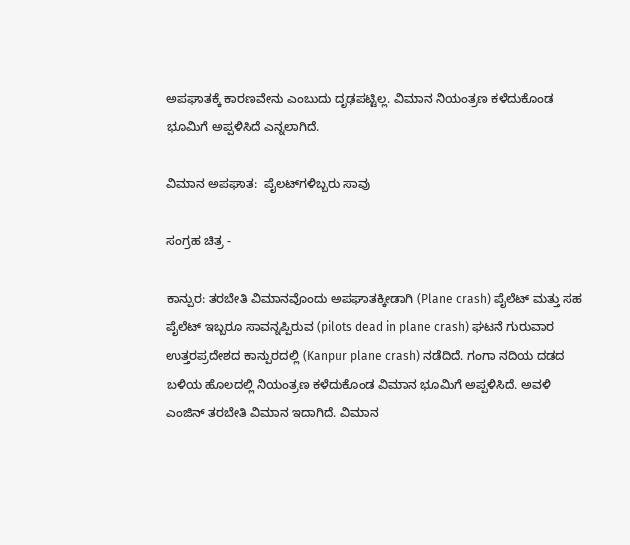ಅಪಘಾತಕ್ಕೆ ಕಾರಣವೇನು ಎಂಬುದು ದೃಢಪಟ್ಟಿಲ್ಲ. ವಿಮಾನ ನಿಯಂತ್ರಣ ಕಳೆದುಕೊಂಡ ಭೂಮಿಗೆ ಅಪ್ಪಳಿಸಿದೆ ಎನ್ನಲಾಗಿದೆ.

ವಿಮಾನ ಅಪಘಾತ:  ಪೈಲಟ್‌ಗಳಿಬ್ಬರು ಸಾವು

ಸಂಗ್ರಹ ಚಿತ್ರ -

ಕಾನ್ಪುರ: ತರಬೇತಿ ವಿಮಾನವೊಂದು ಅಪಘಾತಕ್ಕೀಡಾಗಿ (Plane crash) ಪೈಲೆಟ್ ಮತ್ತು ಸಹ ಪೈಲೆಟ್ ಇಬ್ಬರೂ ಸಾವನ್ನಪ್ಪಿರುವ (pilots dead in plane crash) ಘಟನೆ ಗುರುವಾರ ಉತ್ತರಪ್ರದೇಶದ ಕಾನ್ಪುರದಲ್ಲಿ (Kanpur plane crash) ನಡೆದಿದೆ. ಗಂಗಾ ನದಿಯ ದಡದ ಬಳಿಯ ಹೊಲದಲ್ಲಿ ನಿಯಂತ್ರಣ ಕಳೆದುಕೊಂಡ ವಿಮಾನ ಭೂಮಿಗೆ ಅಪ್ಪಳಿಸಿದೆ. ಅವಳಿ ಎಂಜಿನ್ ತರಬೇತಿ ವಿಮಾನ ಇದಾಗಿದೆ. ವಿಮಾನ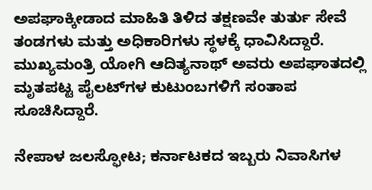ಅಪಘಾಕ್ಕೀಡಾದ ಮಾಹಿತಿ ತಿಳಿದ ತಕ್ಷಣವೇ ತುರ್ತು ಸೇವೆ ತಂಡಗಳು ಮತ್ತು ಅಧಿಕಾರಿಗಳು ಸ್ಥಳಕ್ಕೆ ಧಾವಿಸಿದ್ದಾರೆ. ಮುಖ್ಯಮಂತ್ರಿ ಯೋಗಿ ಆದಿತ್ಯನಾಥ್ ಅವರು ಅಪಘಾತದಲ್ಲಿ ಮೃತಪಟ್ಟ ಪೈಲಟ್‌ಗಳ ಕುಟುಂಬಗಳಿಗೆ ಸಂತಾಪ ಸೂಚಿಸಿದ್ದಾರೆ.

ನೇಪಾಳ ಜಲಸ್ಫೋಟ; ಕರ್ನಾಟಕದ ಇಬ್ಬರು ನಿವಾಸಿಗಳ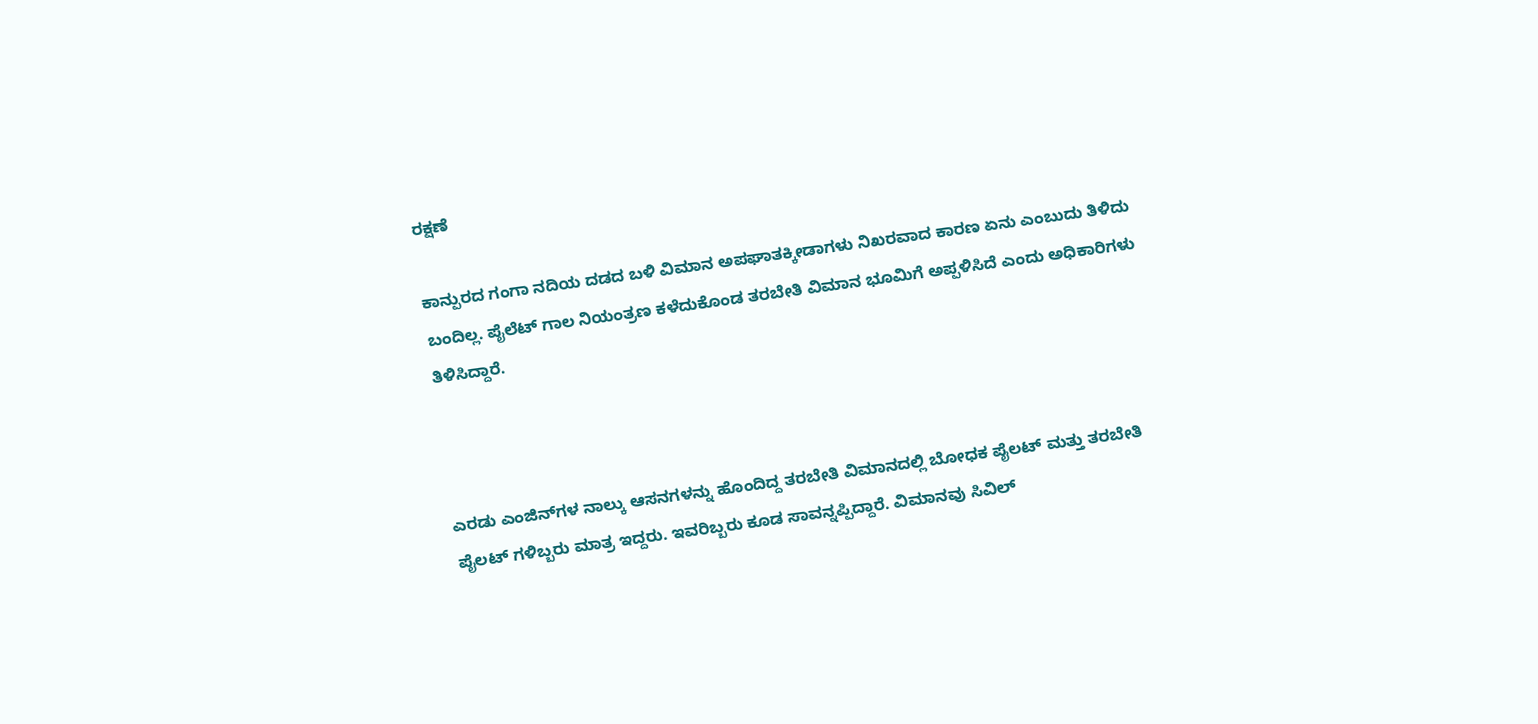ರಕ್ಷಣೆ

ಕಾನ್ಪುರದ ಗಂಗಾ ನದಿಯ ದಡದ ಬಳಿ ವಿಮಾನ ಅಪಘಾತಕ್ಕೀಡಾಗಳು ನಿಖರವಾದ ಕಾರಣ ಏನು ಎಂಬುದು ತಿಳಿದು ಬಂದಿಲ್ಲ. ಪೈಲೆಟ್ ಗಾಲ ನಿಯಂತ್ರಣ ಕಳೆದುಕೊಂಡ ತರಬೇತಿ ವಿಮಾನ ಭೂಮಿಗೆ ಅಪ್ಪಳಿಸಿದೆ ಎಂದು ಅಧಿಕಾರಿಗಳು ತಿಳಿಸಿದ್ದಾರೆ.



ಎರಡು ಎಂಜಿನ್‌ಗಳ ನಾಲ್ಕು ಆಸನಗಳನ್ನು ಹೊಂದಿದ್ದ ತರಬೇತಿ ವಿಮಾನದಲ್ಲಿ ಬೋಧಕ ಪೈಲಟ್ ಮತ್ತು ತರಬೇತಿ ಪೈಲಟ್ ಗಳಿಬ್ಬರು ಮಾತ್ರ ಇದ್ದರು. ಇವರಿಬ್ಬರು ಕೂಡ ಸಾವನ್ನಪ್ಪಿದ್ದಾರೆ. ವಿಮಾನವು ಸಿವಿಲ್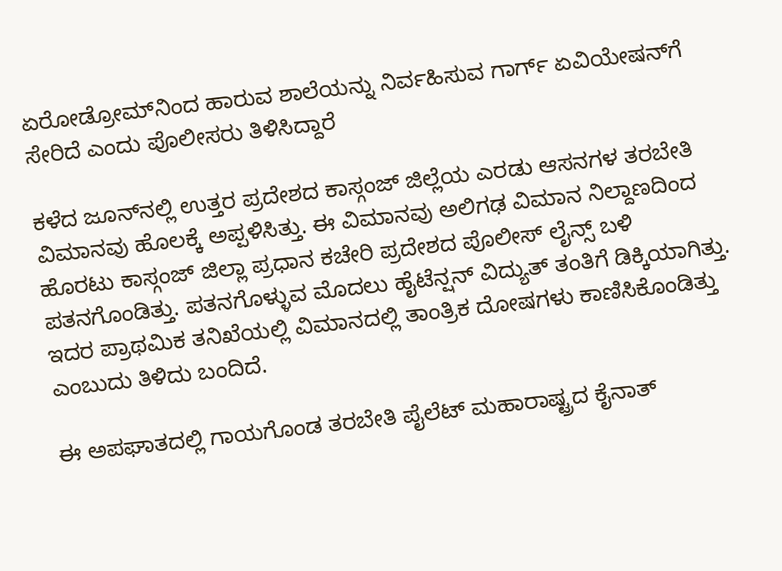ಏರೋಡ್ರೋಮ್‌ನಿಂದ ಹಾರುವ ಶಾಲೆಯನ್ನು ನಿರ್ವಹಿಸುವ ಗಾರ್ಗ್ ಏವಿಯೇಷನ್‌ಗೆ ಸೇರಿದೆ ಎಂದು ಪೊಲೀಸರು ತಿಳಿಸಿದ್ದಾರೆ

ಕಳೆದ ಜೂನ್‌ನಲ್ಲಿ ಉತ್ತರ ಪ್ರದೇಶದ ಕಾಸ್ಗಂಜ್ ಜಿಲ್ಲೆಯ ಎರಡು ಆಸನಗಳ ತರಬೇತಿ ವಿಮಾನವು ಹೊಲಕ್ಕೆ ಅಪ್ಪಳಿಸಿತ್ತು. ಈ ವಿಮಾನವು ಅಲಿಗಢ ವಿಮಾನ ನಿಲ್ದಾಣದಿಂದ ಹೊರಟು ಕಾಸ್ಗಂಜ್ ಜಿಲ್ಲಾ ಪ್ರಧಾನ ಕಚೇರಿ ಪ್ರದೇಶದ ಪೊಲೀಸ್ ಲೈನ್ಸ್ ಬಳಿ ಪತನಗೊಂಡಿತ್ತು. ಪತನಗೊಳ್ಳುವ ಮೊದಲು ಹೈಟೆನ್ಷನ್ ವಿದ್ಯುತ್ ತಂತಿಗೆ ಡಿಕ್ಕಿಯಾಗಿತ್ತು. ಇದರ ಪ್ರಾಥಮಿಕ ತನಿಖೆಯಲ್ಲಿ ವಿಮಾನದಲ್ಲಿ ತಾಂತ್ರಿಕ ದೋಷಗಳು ಕಾಣಿಸಿಕೊಂಡಿತ್ತು ಎಂಬುದು ತಿಳಿದು ಬಂದಿದೆ.

ಈ ಅಪಘಾತದಲ್ಲಿ ಗಾಯಗೊಂಡ ತರಬೇತಿ ಪೈಲೆಟ್ ಮಹಾರಾಷ್ಟ್ರದ ಕೈನಾತ್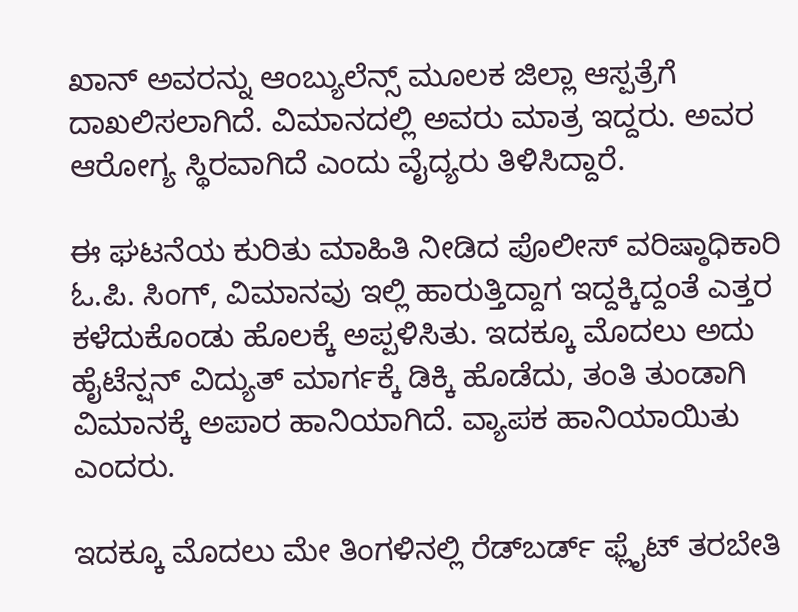ಖಾನ್ ಅವರನ್ನು ಆಂಬ್ಯುಲೆನ್ಸ್ ಮೂಲಕ ಜಿಲ್ಲಾ ಆಸ್ಪತ್ರೆಗೆ ದಾಖಲಿಸಲಾಗಿದೆ. ವಿಮಾನದಲ್ಲಿ ಅವರು ಮಾತ್ರ ಇದ್ದರು. ಅವರ ಆರೋಗ್ಯ ಸ್ಥಿರವಾಗಿದೆ ಎಂದು ವೈದ್ಯರು ತಿಳಿಸಿದ್ದಾರೆ.

ಈ ಘಟನೆಯ ಕುರಿತು ಮಾಹಿತಿ ನೀಡಿದ ಪೊಲೀಸ್ ವರಿಷ್ಠಾಧಿಕಾರಿ ಓ.ಪಿ. ಸಿಂಗ್, ವಿಮಾನವು ಇಲ್ಲಿ ಹಾರುತ್ತಿದ್ದಾಗ ಇದ್ದಕ್ಕಿದ್ದಂತೆ ಎತ್ತರ ಕಳೆದುಕೊಂಡು ಹೊಲಕ್ಕೆ ಅಪ್ಪಳಿಸಿತು. ಇದಕ್ಕೂ ಮೊದಲು ಅದು ಹೈಟೆನ್ಷನ್ ವಿದ್ಯುತ್ ಮಾರ್ಗಕ್ಕೆ ಡಿಕ್ಕಿ ಹೊಡೆದು, ತಂತಿ ತುಂಡಾಗಿ ವಿಮಾನಕ್ಕೆ ಅಪಾರ ಹಾನಿಯಾಗಿದೆ. ವ್ಯಾಪಕ ಹಾನಿಯಾಯಿತು ಎಂದರು.

ಇದಕ್ಕೂ ಮೊದಲು ಮೇ ತಿಂಗಳಿನಲ್ಲಿ ರೆಡ್‌ಬರ್ಡ್ ಫ್ಲೈಟ್ ತರಬೇತಿ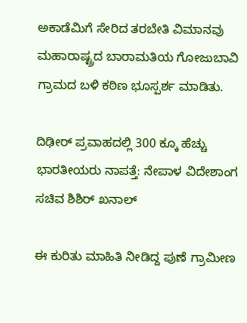ಅಕಾಡೆಮಿಗೆ ಸೇರಿದ ತರಬೇತಿ ವಿಮಾನವು ಮಹಾರಾಷ್ಟ್ರದ ಬಾರಾಮತಿಯ ಗೋಜುಬಾವಿ ಗ್ರಾಮದ ಬಳಿ ಕಠಿಣ ಭೂಸ್ಪರ್ಶ ಮಾಡಿತು.

ದಿಢೀರ್ ಪ್ರವಾಹದಲ್ಲಿ 300 ಕ್ಕೂ ಹೆಚ್ಚು ಭಾರತೀಯರು ನಾಪತ್ತೆ: ನೇಪಾಳ ವಿದೇಶಾಂಗ ಸಚಿವ ಶಿಶಿರ್ ಖನಾಲ್

ಈ ಕುರಿತು ಮಾಹಿತಿ ನೀಡಿದ್ದ ಪುಣೆ ಗ್ರಾಮೀಣ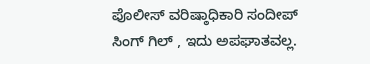ಪೊಲೀಸ್ ವರಿಷ್ಠಾಧಿಕಾರಿ ಸಂದೀಪ್ ಸಿಂಗ್ ಗಿಲ್ , ಇದು ಅಪಘಾತವಲ್ಲ.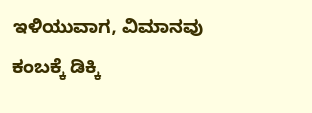ಇಳಿಯುವಾಗ, ವಿಮಾನವು ಕಂಬಕ್ಕೆ ಡಿಕ್ಕಿ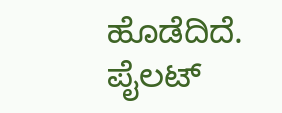ಹೊಡೆದಿದೆ. ಪೈಲಟ್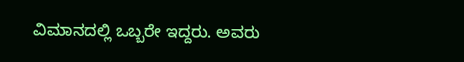ವಿಮಾನದಲ್ಲಿ ಒಬ್ಬರೇ ಇದ್ದರು. ಅವರು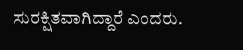ಸುರಕ್ಷಿತವಾಗಿದ್ದಾರೆ ಎಂದರು.